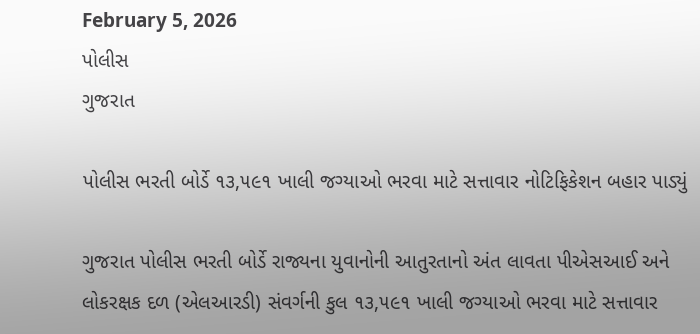February 5, 2026
પોલીસ
ગુજરાત

પોલીસ ભરતી બોર્ડે ૧૩,૫૯૧ ખાલી જગ્યાઓ ભરવા માટે સત્તાવાર નોટિફિકેશન બહાર પાડ્યું

ગુજરાત પોલીસ ભરતી બોર્ડે રાજ્યના યુવાનોની આતુરતાનો અંત લાવતા પીએસઆઈ અને લોકરક્ષક દળ (એલઆરડી) સંવર્ગની કુલ ૧૩,૫૯૧ ખાલી જગ્યાઓ ભરવા માટે સત્તાવાર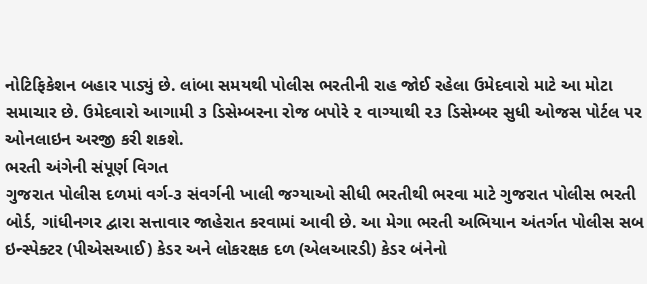નોટિફિકેશન બહાર પાડ્યું છે. લાંબા સમયથી પોલીસ ભરતીની રાહ જોઈ રહેલા ઉમેદવારો માટે આ મોટા સમાચાર છે. ઉમેદવારો આગામી ૩ ડિસેમ્બરના રોજ બપોરે ૨ વાગ્યાથી ૨૩ ડિસેમ્બર સુધી ઓજસ પોર્ટલ પર ઓનલાઇન અરજી કરી શકશે.
ભરતી અંગેની સંપૂર્ણ વિગત
ગુજરાત પોલીસ દળમાં વર્ગ-૩ સંવર્ગની ખાલી જગ્યાઓ સીધી ભરતીથી ભરવા માટે ગુજરાત પોલીસ ભરતી બોર્ડ, ગાંધીનગર દ્વારા સત્તાવાર જાહેરાત કરવામાં આવી છે. આ મેગા ભરતી અભિયાન અંતર્ગત પોલીસ સબ ઇન્સ્પેક્ટર (પીએસઆઈ) કેડર અને લોકરક્ષક દળ (એલઆરડી) કેડર બંનેનો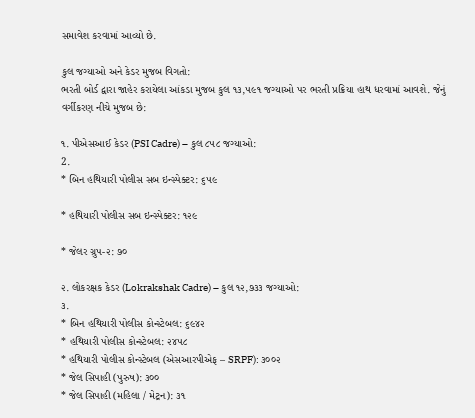સમાવેશ કરવામાં આવ્યો છે.

કુલ જગ્યાઓ અને કેડર મુજબ વિગતો:
ભરતી બોર્ડ દ્વારા જાહેર કરાયેલા આંકડા મુજબ કુલ ૧૩,૫૯૧ જગ્યાઓ પર ભરતી પ્રક્રિયા હાથ ધરવામાં આવશે. જેનું વર્ગીકરણ નીચે મુજબ છે:

૧. પીએસઆઈ કેડર (PSI Cadre) – કુલ ૮૫૮ જગ્યાઓ:
2.
* બિન હથિયારી પોલીસ સબ ઇન્સ્પેક્ટર: ૬૫૯

* હથિયારી પોલીસ સબ ઇન્સ્પેક્ટર: ૧૨૯

* જેલર ગ્રુપ-૨: ૭૦

૨. લોકરક્ષક કેડર (Lokrakshak Cadre) – કુલ ૧૨,૭૩૩ જગ્યાઓ:
૩.
* બિન હથિયારી પોલીસ કોન્સ્ટેબલ: ૬૯૪૨
* હથિયારી પોલીસ કોન્સ્ટેબલ: ૨૪૫૮
* હથિયારી પોલીસ કોન્સ્ટેબલ (એસઆરપીએફ – SRPF): ૩૦૦૨
* જેલ સિપાહી (પુરુષ): ૩૦૦
* જેલ સિપાહી (મહિલા / મેટ્રન): ૩૧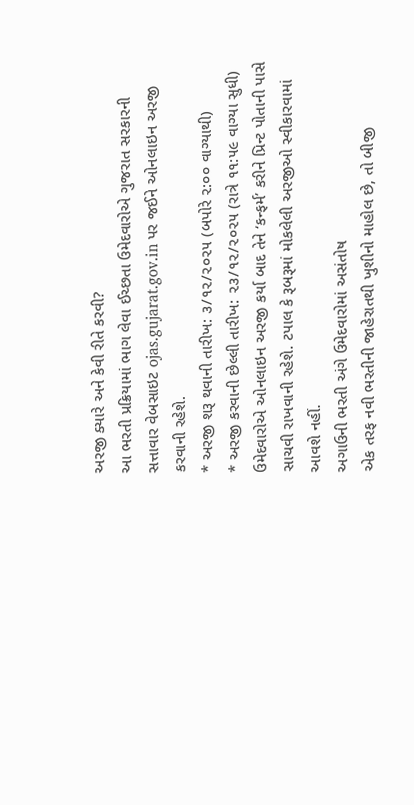અરજી ક્યારે અને કેવી રીતે કરવી?
આ ભરતી પ્રક્રિયામાં ભાગ લેવા ઈચ્છતા ઉમેદવારોએ ગુજરાત સરકારની સત્તાવાર વેબસાઇટ ojas.gujarat.gov.in પર જઈને ઓનલાઇન અરજી કરવાની રહેશે.
* અરજી શરૂ થવાની તારીખ: ૩/૧૨/૨૦૨૫ (બપોરે ૨:૦૦ વાગ્યાથી)
* અરજી કરવાની છેલ્લી તારીખ: ૨૩/૧૨/૨૦૨૫ (રાત્રે ૧૧:૫૯ વાગ્યા સુધી)
ઉમેદવારોએ ઓનલાઇન અરજી કર્યા બાદ તેને ‘કન્ફર્મ’ કરીને પ્રિન્ટ પોતાની પાસે સાચવી રાખવાની રહેશે. ટપાલ કે રૂબરૂમાં મોકલેલી અરજીઓ સ્વીકારવામાં આવશે નહીં.
અગાઉની ભરતી અંગે ઉમેદવારોમાં અસંતોષ
એક તરફ નવી ભરતીની જાહેરાતથી ખુશીનો માહોલ છે, તો બીજી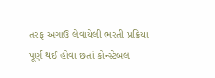તરફ અગાઉ લેવાયેલી ભરતી પ્રક્રિયા પૂર્ણ થઈ હોવા છતાં કોન્સ્ટેબલ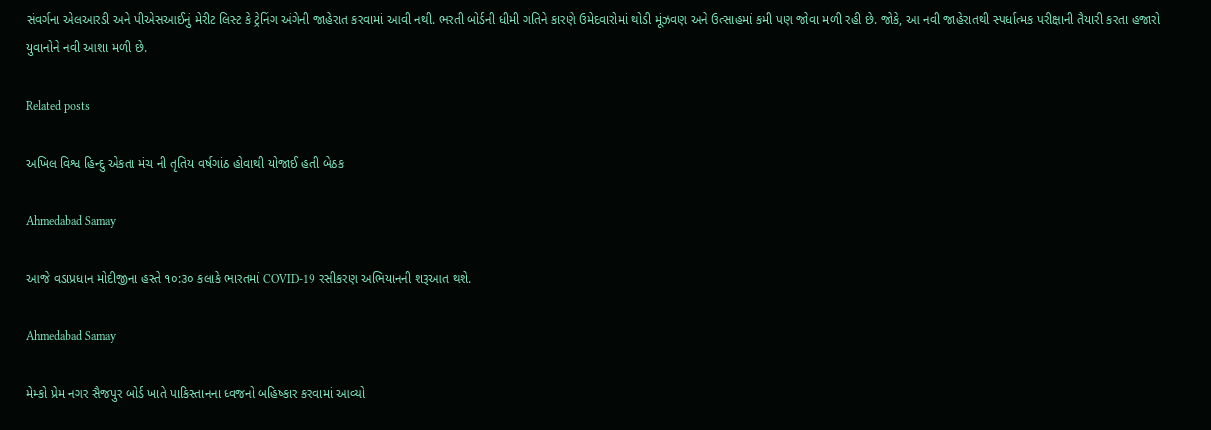સંવર્ગના એલઆરડી અને પીએસઆઈનું મેરીટ લિસ્ટ કે ટ્રેનિંગ અંગેની જાહેરાત કરવામાં આવી નથી. ભરતી બોર્ડની ધીમી ગતિને કારણે ઉમેદવારોમાં થોડી મૂંઝવણ અને ઉત્સાહમાં કમી પણ જોવા મળી રહી છે. જોકે, આ નવી જાહેરાતથી સ્પર્ધાત્મક પરીક્ષાની તૈયારી કરતા હજારો યુવાનોને નવી આશા મળી છે.

Related posts

અખિલ વિશ્વ હિન્દુ એકતા મંચ ની તૃતિય વર્ષગાંઠ હોવાથી યોજાઈ હતી બેઠક

Ahmedabad Samay

આજે વડાપ્રધાન મોદીજીના હસ્તે ૧૦:૩૦ કલાકે ભારતમાં COVID-19 રસીકરણ અભિયાનની શરૂઆત થશે.

Ahmedabad Samay

મેમ્કો પ્રેમ નગર સૈજપુર બોર્ડ ખાતે પાકિસ્તાનના ધ્વજનો બહિષ્કાર કરવામાં આવ્યો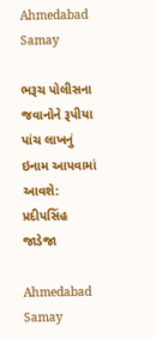Ahmedabad Samay

ભરૂચ પોલીસના જવાનોને રૂપીયા પાંચ લાખનું ઇનામ આપવામાં આવશે: પ્રદીપસિંહ જાડેજા

Ahmedabad Samay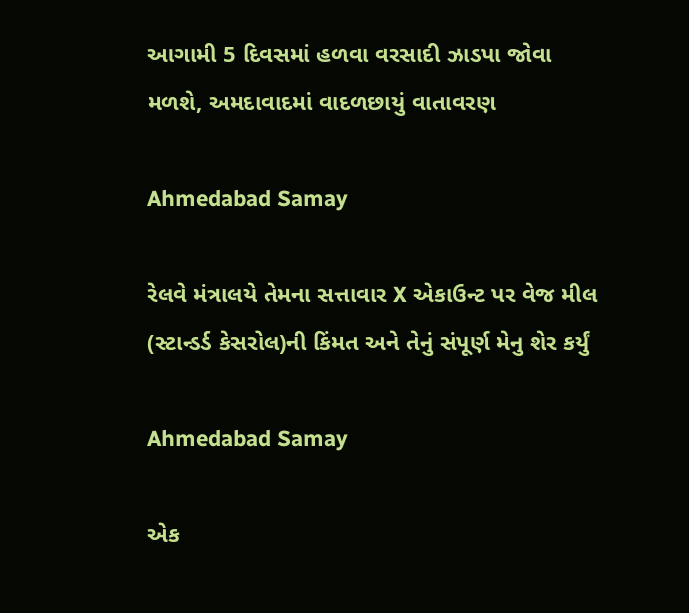આગામી 5 દિવસમાં હળવા વરસાદી ઝાડપા જોવા મળશે, અમદાવાદમાં વાદળછાયું વાતાવરણ

Ahmedabad Samay

રેલવે મંત્રાલયે તેમના સત્તાવાર X એકાઉન્ટ પર વેજ મીલ (સ્ટાન્ડર્ડ કેસરોલ)ની કિંમત અને તેનું સંપૂર્ણ મેનુ શેર કર્યું

Ahmedabad Samay

એક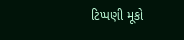ટિપ્પણી મૂકો